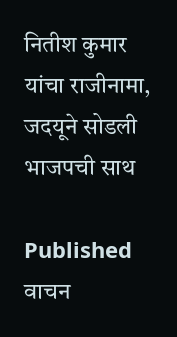नितीश कुमार यांचा राजीनामा, जदयूने सोडली भाजपची साथ

Published
वाचन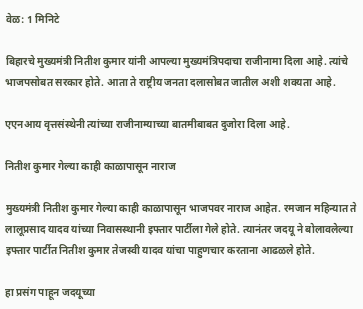वेळ: 1 मिनिटे

बिहारचे मुख्यमंत्री नितीश कुमार यांनी आपल्या मुख्यमंत्रिपदाचा राजीनामा दिला आहे. त्यांचे भाजपसोबत सरकार होते. आता ते राष्ट्रीय जनता दलासोबत जातील अशी शक्यता आहे.

एएनआय वृत्तसंस्थेनी त्यांच्या राजीनाम्याच्या बातमीबाबत दुजोरा दिला आहे.

नितीश कुमार गेल्या काही काळापासून नाराज

मुख्यमंत्री नितीश कुमार गेल्या काही काळापासून भाजपवर नाराज आहेत. रमजान महिन्यात ते लालूप्रसाद यादव यांच्या निवासस्थानी इफ्तार पार्टीला गेले होते. त्यानंतर जदयू ने बोलावलेल्या इफ्तार पार्टीत नितीश कुमार तेजस्वी यादव यांचा पाहुणचार करताना आढळले होते.

हा प्रसंग पाहून जदयूच्या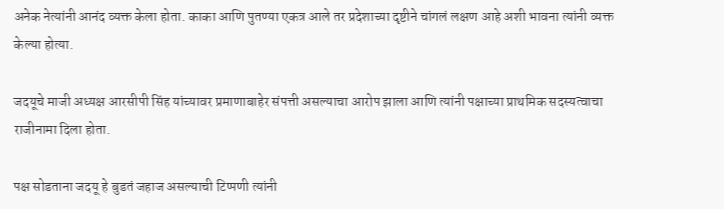अनेक नेत्यांनी आनंद व्यक्त केला होता. काका आणि पुतण्या एकत्र आले तर प्रदेशाच्या दृष्टीने चांगलं लक्षण आहे अशी भावना त्यांनी व्यक्त केल्या होत्या.

जदयूचे माजी अध्यक्ष आरसीपी सिंह यांच्यावर प्रमाणाबाहेर संपत्ती असल्याचा आरोप झाला आणि त्यांनी पक्षाच्या प्राथमिक सदस्यत्वाचा राजीनामा दिला होता.

पक्ष सोडताना जदयू हे बुडतं जहाज असल्याची टिप्पणी त्यांनी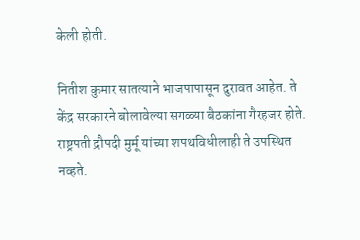केली होती.

नितीश कुमार सातत्याने भाजपापासून दुरावत आहेत. ते केंद्र सरकारने बोलावेल्या सगळ्या बैठकांना गैरहजर होते. राष्ट्रपती द्रौपदी मुर्मू यांच्या शपथविधीलाही ते उपस्थित नव्हते.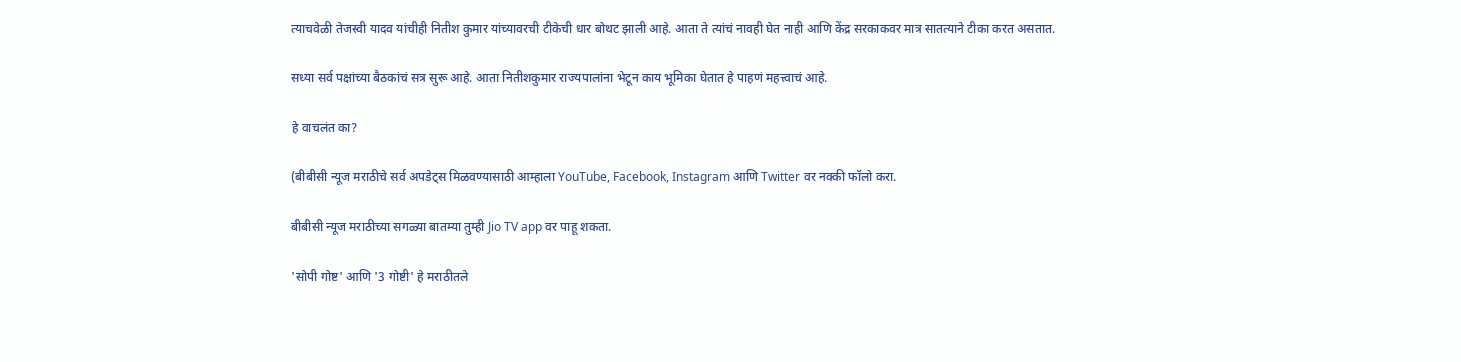त्याचवेळी तेजस्वी यादव यांचीही नितीश कुमार यांच्यावरची टीकेची धार बोथट झाली आहे. आता ते त्यांचं नावही घेत नाही आणि केंद्र सरकाकवर मात्र सातत्याने टीका करत असतात.

सध्या सर्व पक्षांच्या बैठकांचं सत्र सुरू आहे. आता नितीशकुमार राज्यपालांना भेटून काय भूमिका घेतात हे पाहणं महत्त्वाचं आहे.

हे वाचलंत का?

(बीबीसी न्यूज मराठीचे सर्व अपडेट्स मिळवण्यासाठी आम्हाला YouTube, Facebook, Instagram आणि Twitter वर नक्की फॉलो करा.

बीबीसी न्यूज मराठीच्या सगळ्या बातम्या तुम्ही Jio TV app वर पाहू शकता.

'सोपी गोष्ट' आणि '3 गोष्टी' हे मराठीतले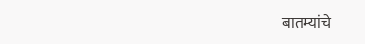बातम्यांचे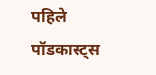पहिले पॉडकास्ट्स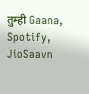तुम्ही Gaana, Spotify, JioSaavn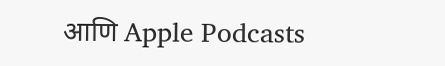आणि Apple Podcasts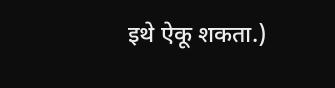इथे ऐकू शकता.)